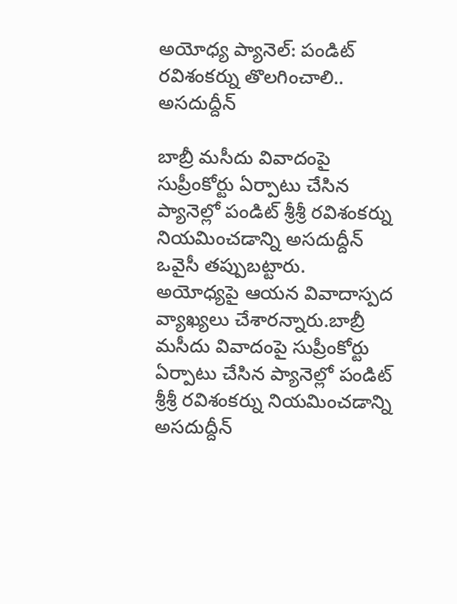అయోధ్య ప్యానెల్: పండిట్ రవిశంకర్ను తొలగించాలి.. అసదుద్దీన్

బాబ్రీ మసీదు వివాదంపై సుప్రీంకోర్టు ఏర్పాటు చేసిన ప్యానెల్లో పండిట్ శ్రీశ్రీ రవిశంకర్ను నియమించడాన్ని అసదుద్దీన్ ఒవైసీ తప్పుబట్టారు. అయోధ్యపై ఆయన వివాదాస్పద వ్యాఖ్యలు చేశారన్నారు.బాబ్రీ మసీదు వివాదంపై సుప్రీంకోర్టు ఏర్పాటు చేసిన ప్యానెల్లో పండిట్ శ్రీశ్రీ రవిశంకర్ను నియమించడాన్ని అసదుద్దీన్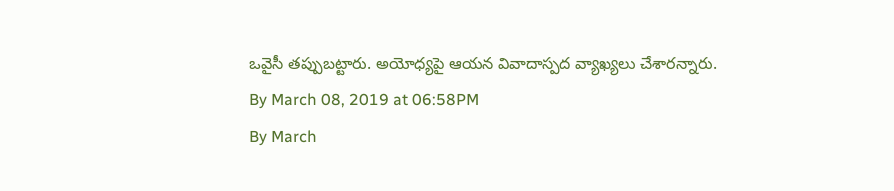ఒవైసీ తప్పుబట్టారు. అయోధ్యపై ఆయన వివాదాస్పద వ్యాఖ్యలు చేశారన్నారు.
By March 08, 2019 at 06:58PM
By March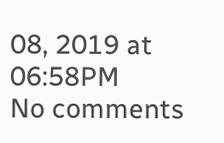08, 2019 at 06:58PM
No comments